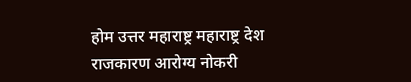होम उत्तर महाराष्ट्र महाराष्ट्र देश राजकारण आरोग्य नोकरी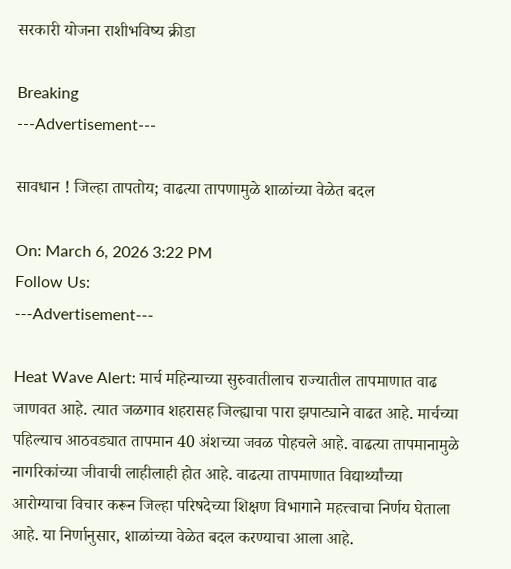सरकारी योजना राशीभविष्य क्रीडा

Breaking
---Advertisement---

सावधान ! जिल्हा तापतोय; वाढत्या तापणामुळे शाळांच्या वेळेत बदल

On: March 6, 2026 3:22 PM
Follow Us:
---Advertisement---

Heat Wave Alert: मार्च महिन्याच्या सुरुवातीलाच राज्यातील तापमाणात वाढ जाणवत आहे. त्यात जळगाव शहरासह जिल्ह्याचा पारा झपाट्याने वाढत आहे. मार्चच्या पहिल्याच आठवड्यात तापमान 40 अंशच्या जवळ पोहचले आहे. वाढत्या तापमानामुळे नागरिकांच्या जीवाची लाहीलाही होत आहे. वाढत्या तापमाणात विद्यार्थ्यांच्या आरोग्याचा विचार करून जिल्हा परिषदेच्या शिक्षण विभागाने महत्त्वाचा निर्णय घेताला आहे. या निर्णानुसार, शाळांच्या वेळेत बदल करण्याचा आला आहे.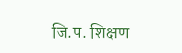जि.प. शिक्षण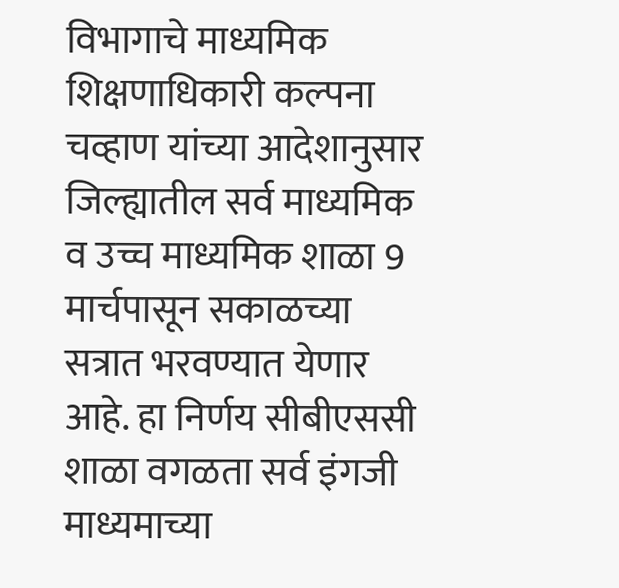विभागाचे माध्यमिक शिक्षणाधिकारी कल्पना चव्हाण यांच्या आदेशानुसार जिल्ह्यातील सर्व माध्यमिक व उच्च माध्यमिक शाळा 9 मार्चपासून सकाळच्या सत्रात भरवण्यात येणार आहे. हा निर्णय सीबीएससी शाळा वगळता सर्व इंगजी माध्यमाच्या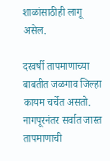शाळांसाठीही लागू असेल.

दरवर्षी तापमाणाच्या बाबतीत जळगाव जिल्हा कायम चर्चेत असतो. नागपूरनंतर सर्वात जास्त तापमाणाची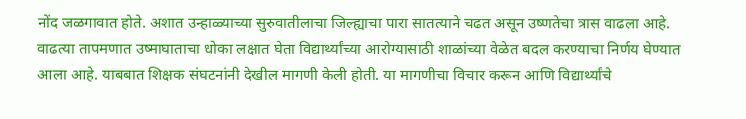नोंद जळगावात होते. अशात उन्हाळ्याच्या सुरुवातीलाचा जिल्ह्याचा पारा सातत्याने चढत असून उष्णतेचा त्रास वाढला आहे. वाढत्या तापमणात उष्माघाताचा धोका लक्षात घेता विद्यार्थ्यांच्या आरोग्यासाठी शाळांच्या वेळेत बदल करण्याचा निर्णय घेण्यात आला आहे. याबबात शिक्षक संघटनांनी देखील मागणी केली होती. या मागणीचा विचार करून आणि विद्यार्थ्यांचे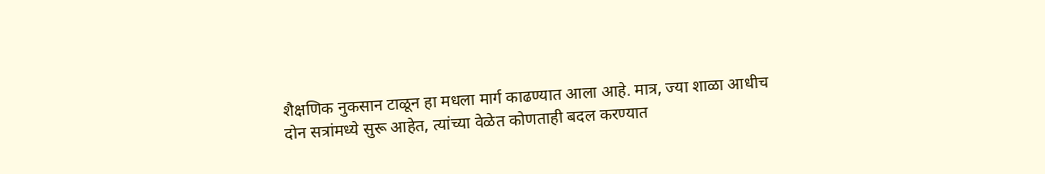शैक्षणिक नुकसान टाळून हा मधला मार्ग काढण्यात आला आहे. मात्र, ज्या शाळा आधीच दोन सत्रांमध्ये सुरू आहेत, त्यांच्या वेळेत कोणताही बदल करण्यात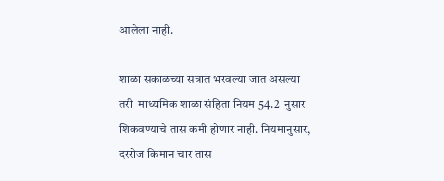आलेला नाही.

शाळा सकाळच्या सत्रात भरवल्या जात असल्या तरी  माध्यमिक शाळा संहिता नियम 54.2  नुसार शिकवण्याचे तास कमी होणार नाही. नियमानुसार, दररोज किमान चार तास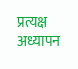प्रत्यक्ष अध्यापन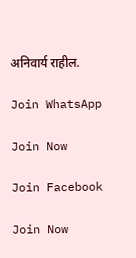अनिवार्य राहील.

Join WhatsApp

Join Now

Join Facebook

Join Now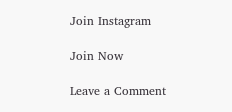Join Instagram

Join Now

Leave a Comment